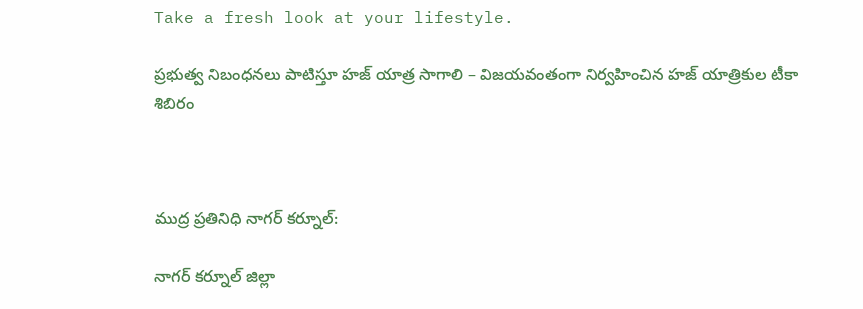Take a fresh look at your lifestyle.

ప్రభుత్వ నిబంధనలు పాటిస్తూ హజ్ యాత్ర సాగాలి – విజయవంతంగా నిర్వహించిన హజ్ యాత్రికుల టీకా శిబిరం



ముద్ర ప్రతినిధి నాగర్ కర్నూల్:

నాగర్ కర్నూల్ జిల్లా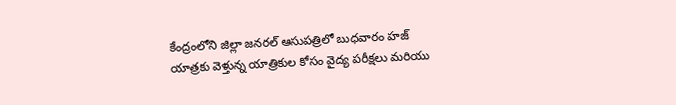కేంద్రంలోని జిల్లా జనరల్ ఆసుపత్రిలో బుధవారం హజ్ యాత్రకు వెళ్తున్న యాత్రికుల కోసం వైద్య పరీక్షలు మరియు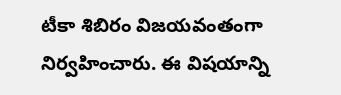టీకా శిబిరం విజయవంతంగా నిర్వహించారు. ఈ విషయాన్ని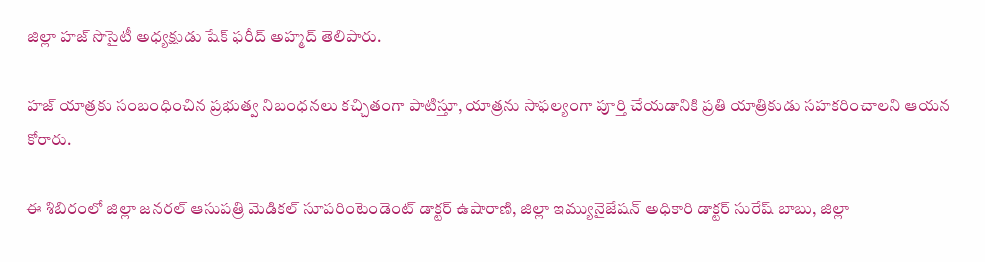జిల్లా హజ్ సొసైటీ అధ్యక్షుడు షేక్ ఫరీద్ అహ్మద్ తెలిపారు.

హజ్ యాత్రకు సంబంధించిన ప్రభుత్వ నిబంధనలు కచ్చితంగా పాటిస్తూ, యాత్రను సాఫల్యంగా పూర్తి చేయడానికి ప్రతి యాత్రికుడు సహకరించాలని ఆయన కోరారు.

ఈ శిబిరంలో జిల్లా జనరల్ ఆసుపత్రి మెడికల్ సూపరింటెండెంట్ డాక్టర్ ఉషారాణి, జిల్లా ఇమ్యునైజేషన్ అధికారి డాక్టర్ సురేష్ బాబు, జిల్లా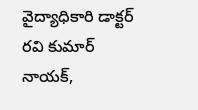వైద్యాధికారి డాక్టర్ రవి కుమార్ నాయక్,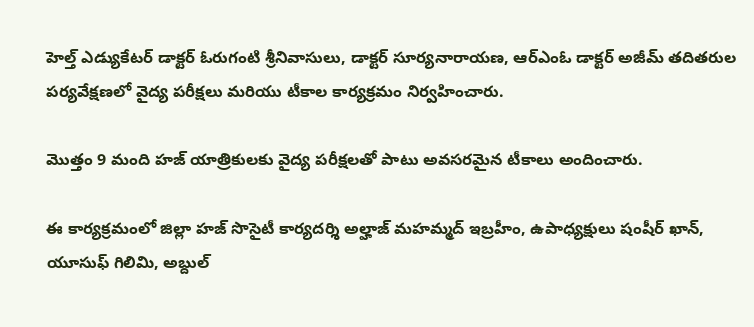హెల్త్ ఎడ్యుకేటర్ డాక్టర్ ఓరుగంటి శ్రీనివాసులు, డాక్టర్ సూర్యనారాయణ, ఆర్ఎంఓ డాక్టర్ అజీమ్ తదితరుల పర్యవేక్షణలో వైద్య పరీక్షలు మరియు టీకాల కార్యక్రమం నిర్వహించారు.

మొత్తం 9 మంది హజ్ యాత్రికులకు వైద్య పరీక్షలతో పాటు అవసరమైన టీకాలు అందించారు.

ఈ కార్యక్రమంలో జిల్లా హజ్ సొసైటీ కార్యదర్శి అల్హాజ్ మహమ్మద్ ఇబ్రహీం, ఉపాధ్యక్షులు షంషీర్ ఖాన్, యూసుఫ్ గిలిమి, అబ్దుల్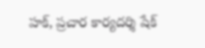హక్, ప్రచార కార్యదర్శి షేక్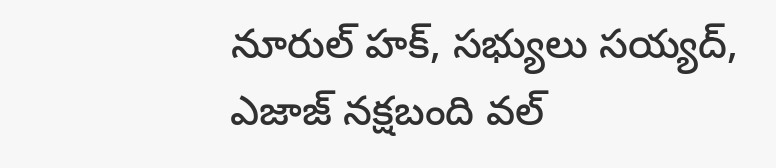నూరుల్ హక్, సభ్యులు సయ్యద్, ఎజాజ్ నక్షబంది వల్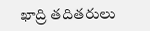ఖాద్రి తదితరులు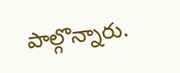పాల్గొన్నారు.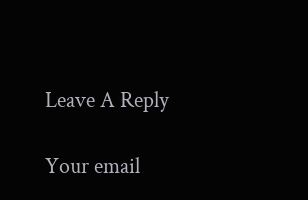Leave A Reply

Your email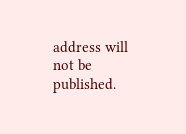address will not be published.